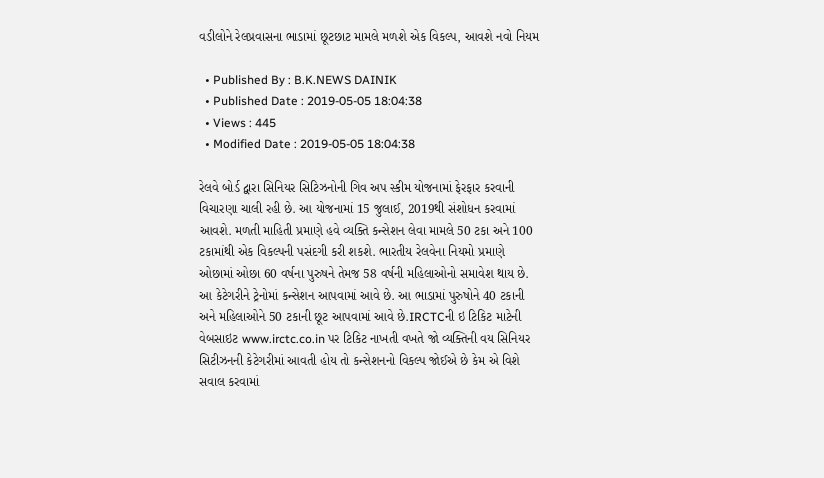વડીલોને રેલપ્રવાસના ભાડામાં છૂટછાટ મામલે મળશે એક વિકલ્પ, આવશે નવો નિયમ

  • Published By : B.K.NEWS DAINIK
  • Published Date : 2019-05-05 18:04:38
  • Views : 445
  • Modified Date : 2019-05-05 18:04:38

રેલવે બોર્ડ દ્વારા સિનિયર સિટિઝનોની ગિવ અપ સ્કીમ યોજનામાં ફેરફાર કરવાની વિચારણા ચાલી રહી છે. આ યોજનામાં 15 જુલાઈ, 2019થી સંશોધન કરવામાં આવશે. મળતી માહિતી પ્રમાણે હવે વ્યક્તિ કન્સેશન લેવા મામલે 50 ટકા અને 100 ટકામાંથી એક વિકલ્પની પસંદગી કરી શકશે. ભારતીય રેલવેના નિયમો પ્રમાણે ઓછામાં ઓછા 60 વર્ષના પુરુષને તેમજ 58 વર્ષની મહિલાઓનો સમાવેશ થાય છે. આ કેટેગરીને ટ્રેનોમાં કન્સેશન આપવામાં આવે છે. આ ભાડામાં પુરુષોને 40 ટકાની અને મહિલાઓને 50 ટકાની છૂટ આપવામાં આવે છે.IRCTCની ઇ ટિકિટ માટેની વેબસાઇટ www.irctc.co.in પર ટિકિટ નાખતી વખતે જો વ્યક્તિની વય સિનિયર સિટીઝનની કેટેગરીમાં આવતી હોય તો કન્સેશનનો વિકલ્પ જોઈએ છે કેમ એ વિશે સવાલ કરવામાં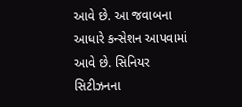આવે છે. આ જવાબના આધારે કન્સેશન આપવામાં આવે છે. સિનિયર સિટીઝનના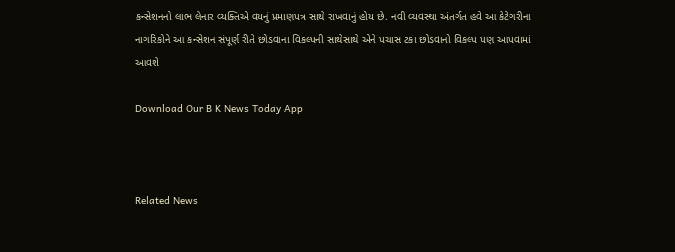કન્સેશનનો લાભ લેનાર વ્યક્તિએ વયનું પ્રમાણપત્ર સાથે રાખવાનું હોય છે. નવી વ્યવસ્થા અંતર્ગત હવે આ કેટેગરીના નાગરિકોને આ કન્સેશન સંપૂર્ણ રીતે છોડવાના વિકલ્પની સાથેસાથે એને પચાસ ટકા છોડવાનો વિકલ્પ પણ આપવામાં આવશે

Download Our B K News Today App



Related News